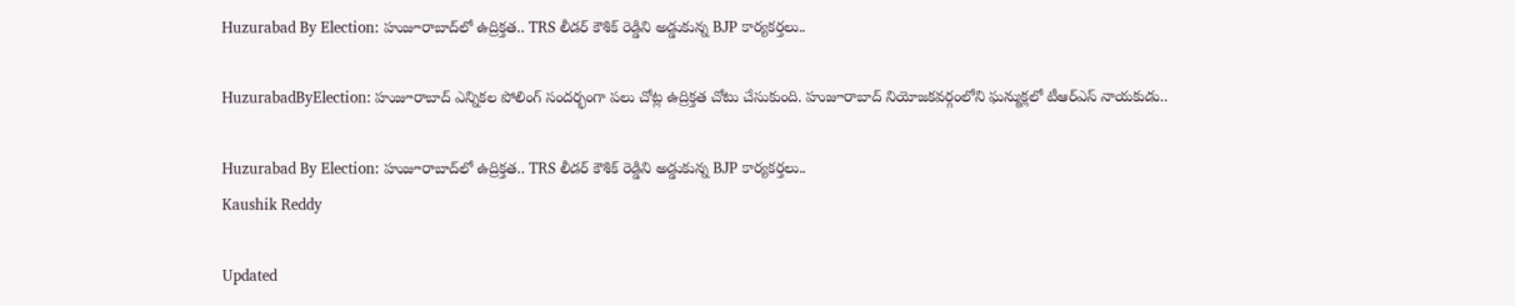Huzurabad By Election: హుజూరాబాద్‌లో ఉద్రిక్తత.. TRS లీడర్ కౌశిక్ రెడ్డిని అడ్డుకున్న BJP కార్యకర్తలు..

HuzurabadByElection: హుజూరాబాద్ ఎన్నికల పోలింగ్‌ సందర్భంగా పలు చోట్ల ఉద్రిక్తత చోటు చేసుకుంది. హుజూరాబాద్ నియోజకవర్గంలోని ఘన్ముక్లలో టీఆర్ఎస్ నాయకుడు..

Huzurabad By Election: హుజూరాబాద్‌లో ఉద్రిక్తత.. TRS లీడర్ కౌశిక్ రెడ్డిని అడ్డుకున్న BJP కార్యకర్తలు..
Kaushik Reddy

Updated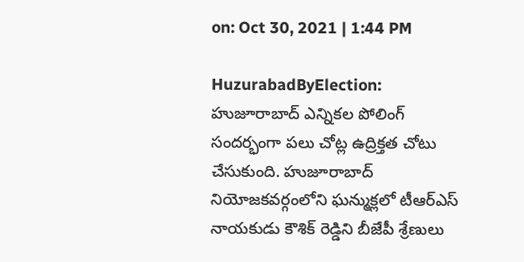on: Oct 30, 2021 | 1:44 PM

HuzurabadByElection: హుజూరాబాద్ ఎన్నికల పోలింగ్‌ సందర్భంగా పలు చోట్ల ఉద్రిక్తత చోటు చేసుకుంది. హుజూరాబాద్ నియోజకవర్గంలోని ఘన్ముక్లలో టీఆర్ఎస్ నాయకుడు కౌశిక్ రెడ్డిని బీజేపీ శ్రేణులు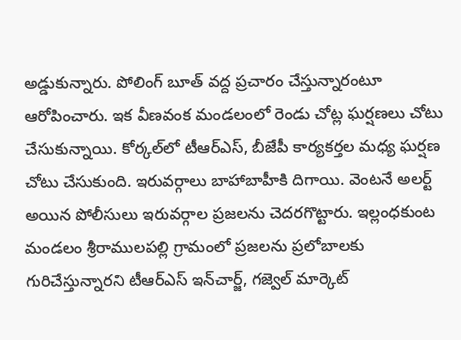అడ్డుకున్నారు. పోలింగ్ బూత్ వద్ద ప్రచారం చేస్తున్నారంటూ ఆరోపించారు. ఇక వీణవంక మండలంలో రెండు చోట్ల ఘర్షణలు చోటు చేసుకున్నాయి. కోర్కల్‌లో టీఆర్ఎస్, బీజేపీ కార్యకర్తల మధ్య ఘర్షణ చోటు చేసుకుంది. ఇరువర్గాలు బాహాబాహీకి దిగాయి. వెంటనే అలర్ట్ అయిన పోలీసులు ఇరువర్గాల ప్రజలను చెదరగొట్టారు. ఇల్లంధకుంట మండలం శ్రీరాములపల్లి గ్రామంలో ప్రజలను ప్రలోబాలకు గురిచేస్తున్నారని టీఆర్ఎస్ ఇన్‌చార్జ్, గజ్వెల్ మార్కెట్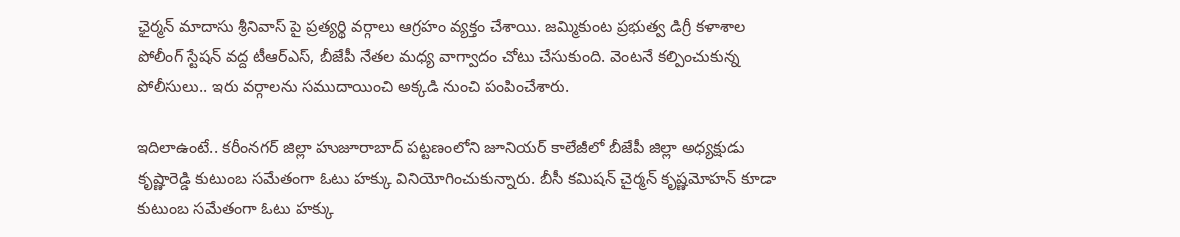ఛైర్మన్ మాదాసు శ్రీనివాస్ పై ప్రత్యర్థి వర్గాలు ఆగ్రహం వ్యక్తం చేశాయి. జమ్మికుంట ప్రభుత్వ డిగ్రీ కళాశాల పోలీంగ్ స్టేషన్ వద్ద టీఆర్ఎస్, బీజేపీ నేతల మధ్య వాగ్వాదం చోటు చేసుకుంది. వెంటనే కల్పించుకున్న పోలీసులు.. ఇరు వర్గాలను సముదాయించి అక్కడి నుంచి పంపించేశారు.

ఇదిలాఉంటే.. కరీంనగర్ జిల్లా హుజూరాబాద్ పట్టణంలోని జూనియర్ కాలేజీలో బీజేపీ జిల్లా అధ్యక్షుడు కృష్ణారెడ్డి కుటుంబ సమేతంగా ఓటు హక్కు వినియోగించుకున్నారు. బీసీ కమిషన్ చైర్మన్ కృష్ణమోహన్ కూడా కుటుంబ సమేతంగా ఓటు హక్కు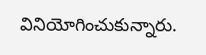వినియోగించుకున్నారు.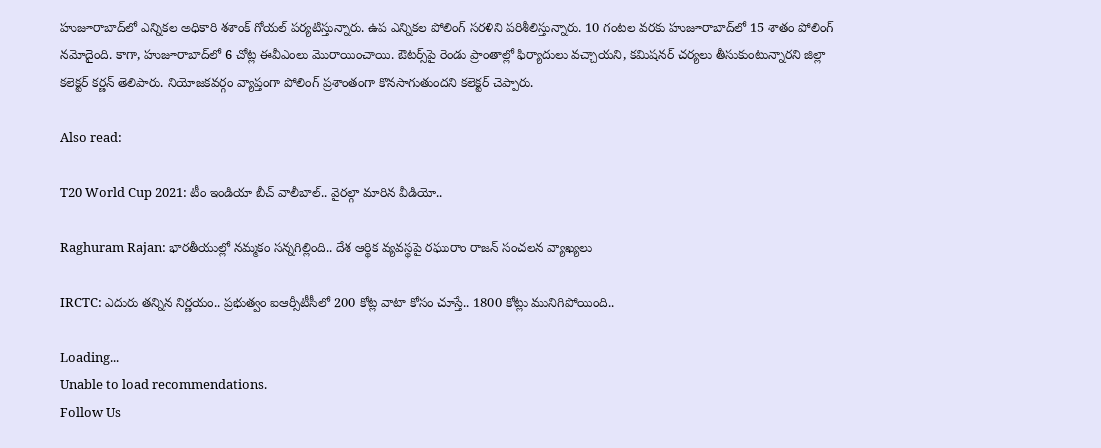హుజూరాబాద్‌లో ఎన్నికల అధికారి శశాంక్ గోయల్ పర్యటిస్తున్నారు. ఉప ఎన్నికల పోలింగ్ సరళిని పరిశీలిస్తున్నారు. 10 గంటల వరకు హుజూరాబాద్‌లో 15 శాతం పోలింగ్ నమోదైంది. కాగా, హుజూరాబాద్‌లో 6 చోట్ల ఈవీఎంలు మొరాయించాయి. ఔటర్స్‌పై రెండు ప్రాంతాల్లో ఫిర్యాదులు వచ్చాయని, కమిషనర్ చర్యలు తీసుకుంటున్నారని జిల్లా కలెక్టర్ కర్ణన్ తెలిపారు. నియోజకవర్గం వ్యాప్తంగా పోలింగ్ ప్రశాంతంగా కొనసాగుతుందని కలెక్టర్ చెప్పారు.

Also read:

T20 World Cup 2021: టీం ఇండియా బీచ్ వాలీబాల్.. వైరల్గా మారిన వీడియో..

Raghuram Rajan: భారతీయుల్లో నమ్మకం సన్నగిల్లింది.. దేశ ఆర్థిక వ్యవస్థపై రఘురాం రాజన్ సంచలన వ్యాఖ్యలు

IRCTC: ఎదురు తన్నిన నిర్ణయం.. ప్రభుత్వం ఐఆర్సీటీసీలో 200 కోట్ల వాటా కోసం చూస్తే.. 1800 కోట్లు మునిగిపోయింది..

Loading...
Unable to load recommendations.
Follow Us